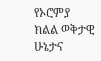የኦሮምያ ክልል ወቅታዊ ሁኔታና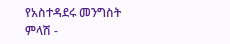የአስተዳደሩ መንግስት ምላሽ -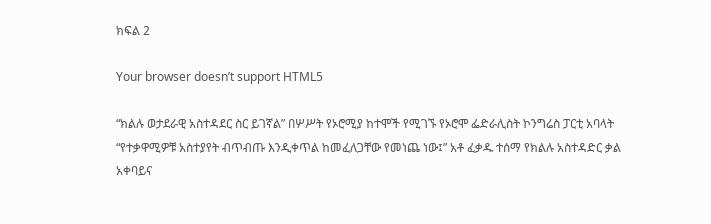ክፍል 2

Your browser doesn’t support HTML5

“ክልሉ ወታደራዊ አስተዳደር ስር ይገኛል” በሦሥት የኦሮሚያ ከተሞች የሚገኙ የኦሮሞ ፌድራሊስት ኮንግሬስ ፓርቲ አባላት “የተቃዋሚዎቹ አስተያየት ብጥብጡ እንዲቀጥል ከመፈለጋቸው የመነጨ ነው፤” አቶ ፈቃዱ ተሰማ የክልሉ አስተዳድር ቃል አቀባይና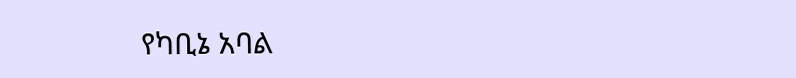የካቢኔ አባል